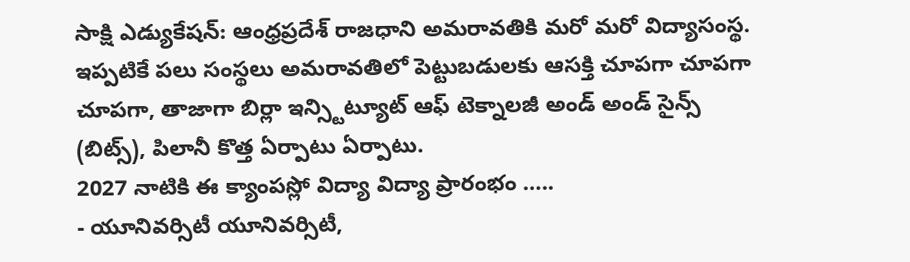సాక్షి ఎడ్యుకేషన్: ఆంధ్రప్రదేశ్ రాజధాని అమరావతికి మరో మరో విద్యాసంస్థ. ఇప్పటికే పలు సంస్థలు అమరావతిలో పెట్టుబడులకు ఆసక్తి చూపగా చూపగా చూపగా, తాజాగా బిర్లా ఇన్స్టిట్యూట్ ఆఫ్ టెక్నాలజీ అండ్ అండ్ సైన్స్ (బిట్స్), పిలానీ కొత్త ఏర్పాటు ఏర్పాటు.
2027 నాటికి ఈ క్యాంపస్లో విద్యా విద్యా ప్రారంభం …..
- యూనివర్సిటీ యూనివర్సిటీ,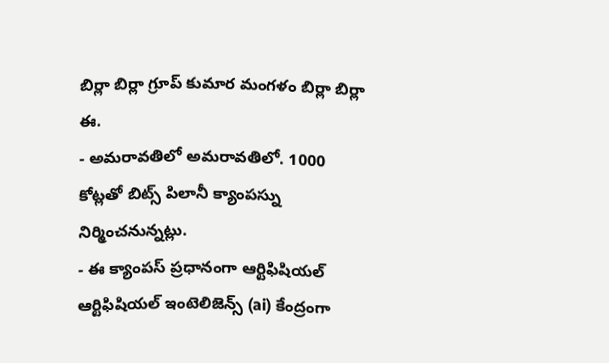బిర్లా బిర్లా గ్రూప్ కుమార మంగళం బిర్లా బిర్లా ఈ.
- అమరావతిలో అమరావతిలో. 1000 కోట్లతో బిట్స్ పిలానీ క్యాంపస్ను నిర్మించనున్నట్లు.
- ఈ క్యాంపస్ ప్రధానంగా ఆర్టిఫిషియల్ ఆర్టిఫిషియల్ ఇంటెలిజెన్స్ (ai) కేంద్రంగా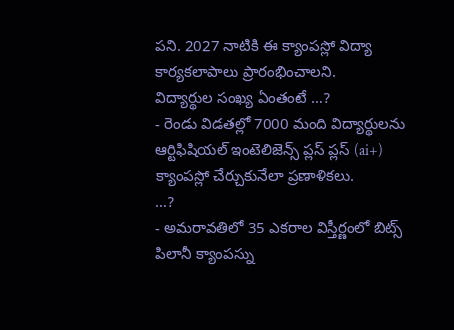పని. 2027 నాటికి ఈ క్యాంపస్లో విద్యా కార్యకలాపాలు ప్రారంభించాలని.
విద్యార్థుల సంఖ్య ఏంతంటే …?
- రెండు విడతల్లో 7000 మంది విద్యార్థులను ఆర్టిఫిషియల్ ఇంటెలిజెన్స్ ప్లస్ ప్లస్ (ai+) క్యాంపస్లో చేర్చుకునేలా ప్రణాళికలు.
…?
- అమరావతిలో 35 ఎకరాల విస్తీర్ణంలో బిట్స్ పిలానీ క్యాంపస్ను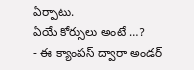ఏర్పాటు.
ఏయే కోర్సులు అంటే …?
- ఈ క్యాంపస్ ద్వారా అండర్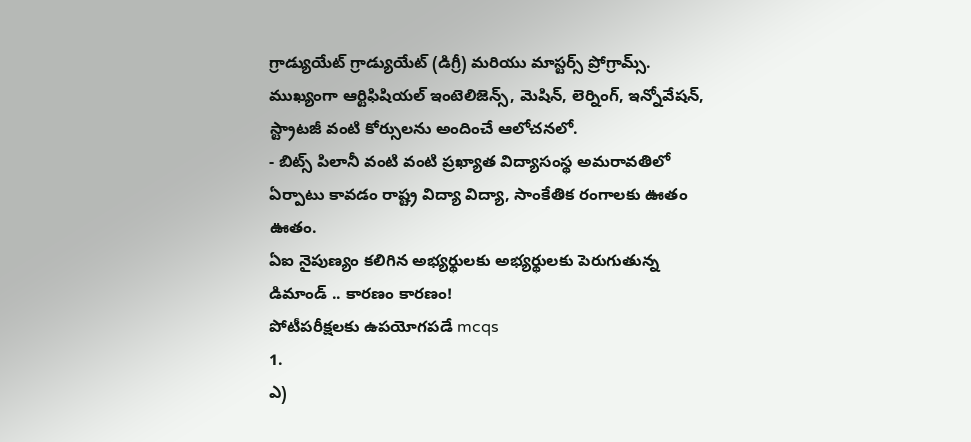గ్రాడ్యుయేట్ గ్రాడ్యుయేట్ (డిగ్రీ) మరియు మాస్టర్స్ ప్రోగ్రామ్స్. ముఖ్యంగా ఆర్టిఫిషియల్ ఇంటెలిజెన్స్, మెషిన్, లెర్నింగ్, ఇన్నోవేషన్, స్ట్రాటజీ వంటి కోర్సులను అందించే ఆలోచనలో.
- బిట్స్ పిలానీ వంటి వంటి ప్రఖ్యాత విద్యాసంస్థ అమరావతిలో ఏర్పాటు కావడం రాష్ట్ర విద్యా విద్యా, సాంకేతిక రంగాలకు ఊతం ఊతం.
ఏఐ నైపుణ్యం కలిగిన అభ్యర్థులకు అభ్యర్థులకు పెరుగుతున్న డిమాండ్ .. కారణం కారణం!
పోటీపరీక్షలకు ఉపయోగపడే mcqs
1.
ఎ)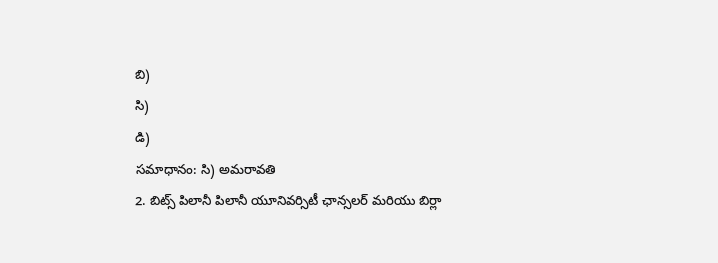బి)
సి)
డి)
సమాధానం: సి) అమరావతి
2. బిట్స్ పిలానీ పిలానీ యూనివర్సిటీ ఛాన్సలర్ మరియు బిర్లా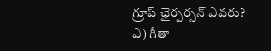గ్రూప్ ఛైర్పర్సన్ ఎవరు?
ఎ) గీతా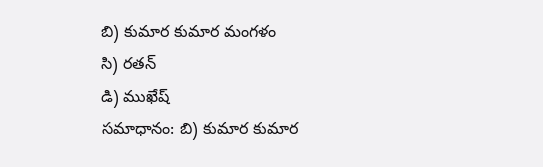బి) కుమార కుమార మంగళం
సి) రతన్
డి) ముఖేష్
సమాధానం: బి) కుమార కుమార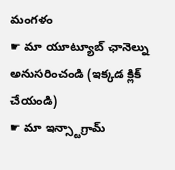మంగళం
☛ మా యూట్యూబ్ ఛానెల్ను అనుసరించండి (ఇక్కడ క్లిక్ చేయండి)
☛ మా ఇన్స్టాగ్రామ్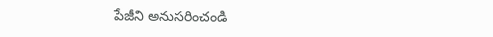పేజీని అనుసరించండి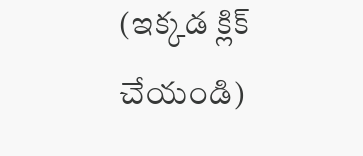(ఇక్కడ క్లిక్ చేయండి)